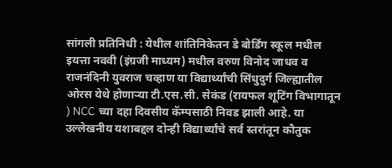सांगली प्रतिनिधी : येथील शांतिनिकेतन डे बोर्डिंग स्कूल मधील इयत्ता नववी (इंग्रजी माध्यम) मधील वरुण विनोद जाधव व राजनंदिनी युवराज चव्हाण या विद्यार्थ्यांची सिंधुदुर्ग जिल्ह्यातील ओरस येथे होणाऱ्या टी.एस.सी. सेकंड (रायफल शूटिंग विभागातून ) NCC च्या दहा दिवसीय कॅम्पसाठी निवड झाली आहे. या उल्लेखनीय यशाबद्दल दोन्ही विद्यार्थ्यांचे सर्व स्तरांतून कौतुक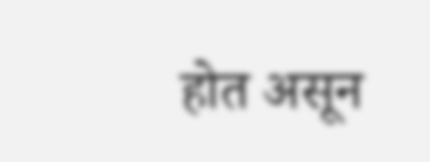होत असून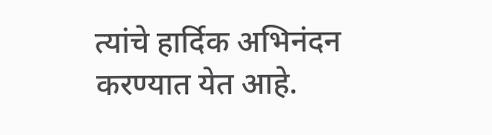त्यांचे हार्दिक अभिनंदन करण्यात येत आहे.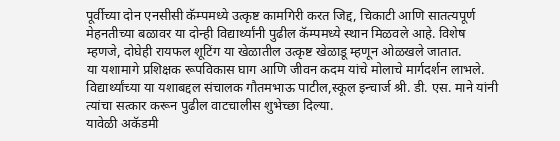पूर्वीच्या दोन एनसीसी कॅम्पमध्ये उत्कृष्ट कामगिरी करत जिद्द, चिकाटी आणि सातत्यपूर्ण मेहनतीच्या बळावर या दोन्ही विद्यार्थ्यांनी पुढील कॅम्पमध्ये स्थान मिळवले आहे. विशेष म्हणजे, दोघेही रायफल शूटिंग या खेळातील उत्कृष्ट खेळाडू म्हणून ओळखले जातात.
या यशामागे प्रशिक्षक रूपविकास घाग आणि जीवन कदम यांचे मोलाचे मार्गदर्शन लाभले.
विद्यार्थ्यांच्या या यशाबद्दल संचालक गौतमभाऊ पाटील,स्कूल इन्चार्ज श्री. डी. एस. माने यांनी त्यांचा सत्कार करून पुढील वाटचालीस शुभेच्छा दिल्या.
यावेळी अकॅडमी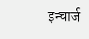इन्चार्ज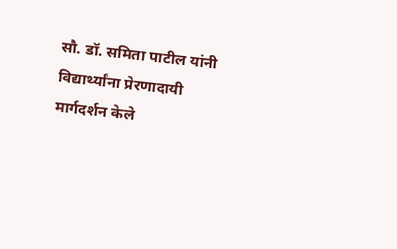सौ. डॉ. समिता पाटील यांनी विद्यार्थ्यांना प्रेरणादायी मार्गदर्शन केले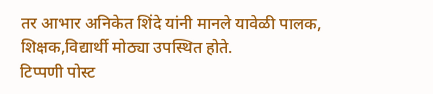तर आभार अनिकेत शिंदे यांनी मानले यावेळी पालक, शिक्षक,विद्यार्थी मोठ्या उपस्थित होते.
टिप्पणी पोस्ट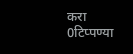करा
0टिप्पण्या